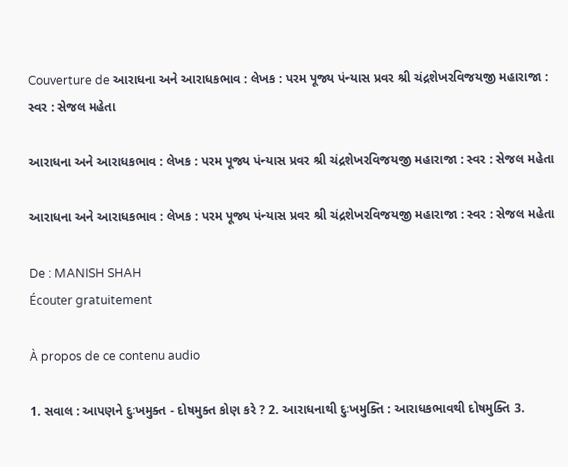Couverture de આરાધના અને આરાધકભાવ : લેખક : પરમ પૂજ્ય પંન્યાસ પ્રવર શ્રી ચંદ્રશેખરવિજયજી મહારાજા : સ્વર : સેજલ મહેતા

આરાધના અને આરાધકભાવ : લેખક : પરમ પૂજ્ય પંન્યાસ પ્રવર શ્રી ચંદ્રશેખરવિજયજી મહારાજા : સ્વર : સેજલ મહેતા

આરાધના અને આરાધકભાવ : લેખક : પરમ પૂજ્ય પંન્યાસ પ્રવર શ્રી ચંદ્રશેખરવિજયજી મહારાજા : સ્વર : સેજલ મહેતા

De : MANISH SHAH
Écouter gratuitement

À propos de ce contenu audio

1. સવાલ : આપણને દુઃખમુક્ત - દોષમુક્ત કોણ કરે ? 2. આરાધનાથી દુઃખમુક્તિ : આરાધકભાવથી દોષમુક્તિ 3.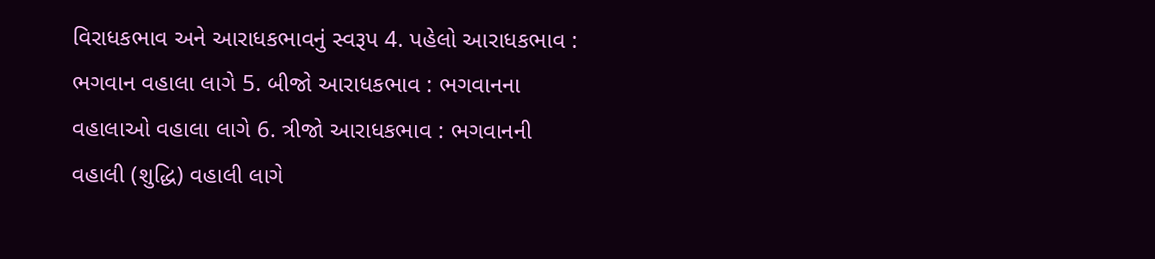વિરાધકભાવ અને આરાધકભાવનું સ્વરૂપ 4. પહેલો આરાધકભાવ : ભગવાન વહાલા લાગે 5. બીજો આરાધકભાવ : ભગવાનના વહાલાઓ વહાલા લાગે 6. ત્રીજો આરાધકભાવ : ભગવાનની વહાલી (શુદ્ધિ) વહાલી લાગે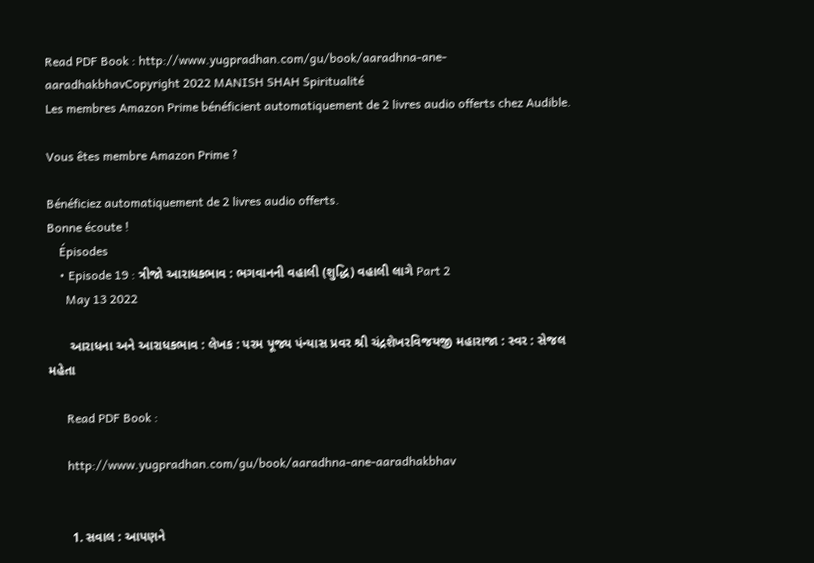Read PDF Book : http://www.yugpradhan.com/gu/book/aaradhna-ane-aaradhakbhavCopyright 2022 MANISH SHAH Spiritualité
Les membres Amazon Prime bénéficient automatiquement de 2 livres audio offerts chez Audible.

Vous êtes membre Amazon Prime ?

Bénéficiez automatiquement de 2 livres audio offerts.
Bonne écoute !
    Épisodes
    • Episode 19 : ત્રીજો આરાધકભાવ : ભગવાનની વહાલી (શુદ્ધિ) વહાલી લાગે Part 2
      May 13 2022

      આરાધના અને આરાધકભાવ : લેખક : પરમ પૂજ્ય પંન્યાસ પ્રવર શ્રી ચંદ્રશેખરવિજયજી મહારાજા : સ્વર : સેજલ મહેતા

      Read PDF Book :

      http://www.yugpradhan.com/gu/book/aaradhna-ane-aaradhakbhav


      1. સવાલ : આપણને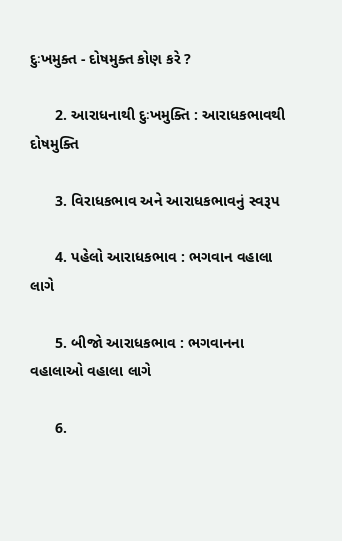દુઃખમુક્ત - દોષમુક્ત કોણ કરે ?

      2. આરાધનાથી દુઃખમુક્તિ : આરાધકભાવથી દોષમુક્તિ

      3. વિરાધકભાવ અને આરાધકભાવનું સ્વરૂપ

      4. પહેલો આરાધકભાવ : ભગવાન વહાલા લાગે

      5. બીજો આરાધકભાવ : ભગવાનના વહાલાઓ વહાલા લાગે

      6.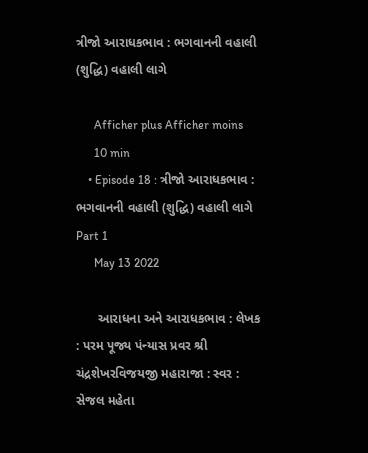ત્રીજો આરાધકભાવ : ભગવાનની વહાલી (શુદ્ધિ) વહાલી લાગે

      Afficher plus Afficher moins
      10 min
    • Episode 18 : ત્રીજો આરાધકભાવ : ભગવાનની વહાલી (શુદ્ધિ) વહાલી લાગે Part 1
      May 13 2022

      આરાધના અને આરાધકભાવ : લેખક : પરમ પૂજ્ય પંન્યાસ પ્રવર શ્રી ચંદ્રશેખરવિજયજી મહારાજા : સ્વર : સેજલ મહેતા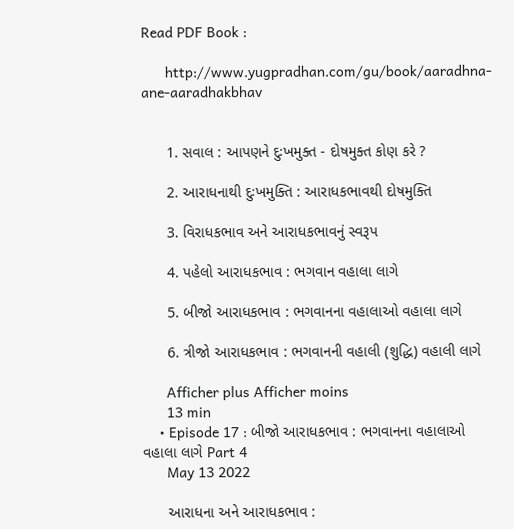Read PDF Book :

      http://www.yugpradhan.com/gu/book/aaradhna-ane-aaradhakbhav


      1. સવાલ : આપણને દુઃખમુક્ત - દોષમુક્ત કોણ કરે ?

      2. આરાધનાથી દુઃખમુક્તિ : આરાધકભાવથી દોષમુક્તિ

      3. વિરાધકભાવ અને આરાધકભાવનું સ્વરૂપ

      4. પહેલો આરાધકભાવ : ભગવાન વહાલા લાગે

      5. બીજો આરાધકભાવ : ભગવાનના વહાલાઓ વહાલા લાગે

      6. ત્રીજો આરાધકભાવ : ભગવાનની વહાલી (શુદ્ધિ) વહાલી લાગે

      Afficher plus Afficher moins
      13 min
    • Episode 17 : બીજો આરાધકભાવ : ભગવાનના વહાલાઓ વહાલા લાગે Part 4
      May 13 2022

      આરાધના અને આરાધકભાવ :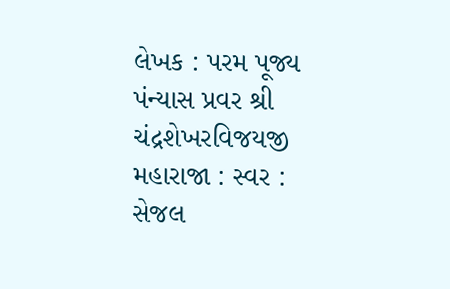લેખક : પરમ પૂજ્ય પંન્યાસ પ્રવર શ્રી ચંદ્રશેખરવિજયજી મહારાજા : સ્વર : સેજલ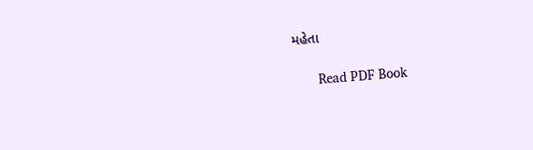મહેતા

      Read PDF Book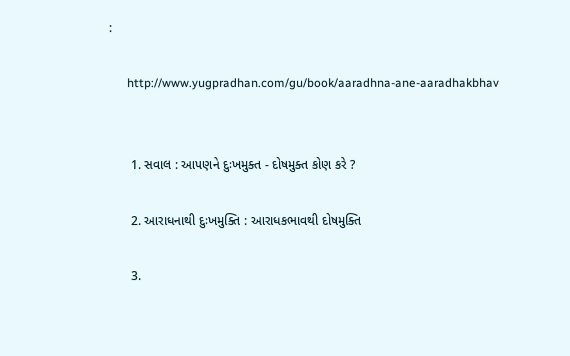:

      http://www.yugpradhan.com/gu/book/aaradhna-ane-aaradhakbhav


      1. સવાલ : આપણને દુઃખમુક્ત - દોષમુક્ત કોણ કરે ?

      2. આરાધનાથી દુઃખમુક્તિ : આરાધકભાવથી દોષમુક્તિ

      3.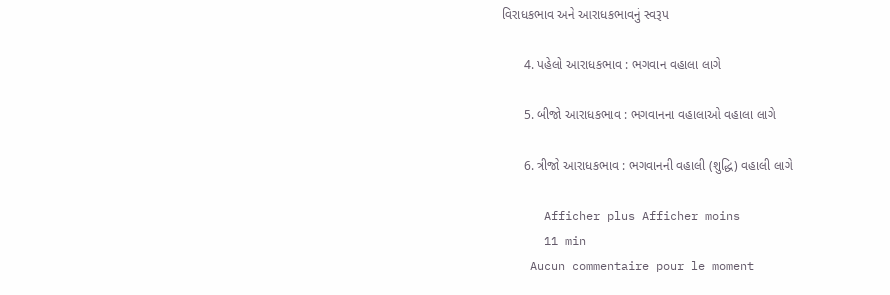વિરાધકભાવ અને આરાધકભાવનું સ્વરૂપ

      4. પહેલો આરાધકભાવ : ભગવાન વહાલા લાગે

      5. બીજો આરાધકભાવ : ભગવાનના વહાલાઓ વહાલા લાગે

      6. ત્રીજો આરાધકભાવ : ભગવાનની વહાલી (શુદ્ધિ) વહાલી લાગે

      Afficher plus Afficher moins
      11 min
    Aucun commentaire pour le moment